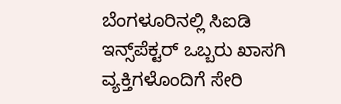ಬೆಂಗಳೂರಿನಲ್ಲಿ ಸಿಐಡಿ ಇನ್ಸ್‌ಪೆಕ್ಟರ್ ಒಬ್ಬರು ಖಾಸಗಿ ವ್ಯಕ್ತಿಗಳೊಂದಿಗೆ ಸೇರಿ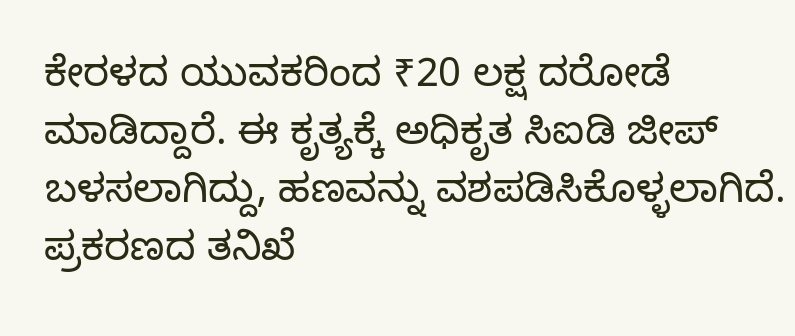ಕೇರಳದ ಯುವಕರಿಂದ ₹20 ಲಕ್ಷ ದರೋಡೆ ಮಾಡಿದ್ದಾರೆ. ಈ ಕೃತ್ಯಕ್ಕೆ ಅಧಿಕೃತ ಸಿಐಡಿ ಜೀಪ್ ಬಳಸಲಾಗಿದ್ದು, ಹಣವನ್ನು ವಶಪಡಿಸಿಕೊಳ್ಳಲಾಗಿದೆ. ಪ್ರಕರಣದ ತನಿಖೆ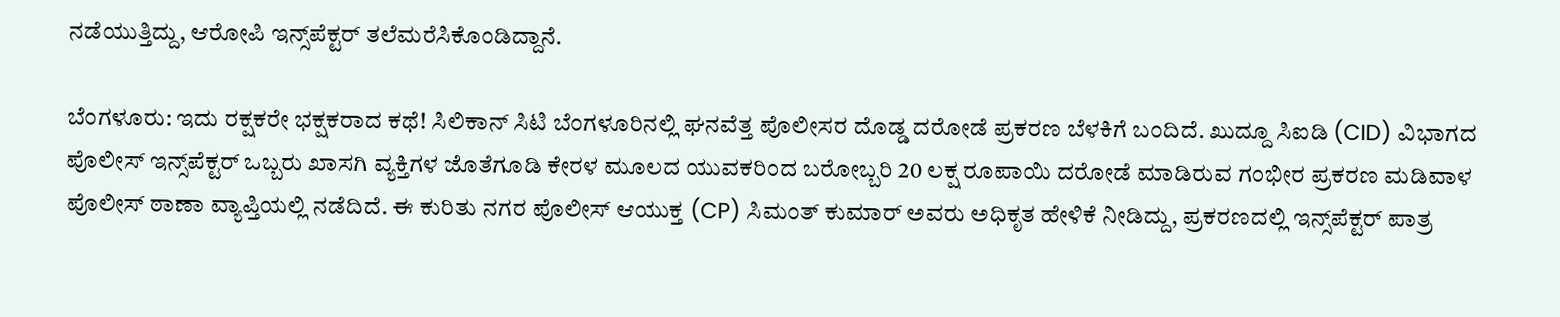ನಡೆಯುತ್ತಿದ್ದು, ಆರೋಪಿ ಇನ್ಸ್‌ಪೆಕ್ಟರ್ ತಲೆಮರೆಸಿಕೊಂಡಿದ್ದಾನೆ.

ಬೆಂಗಳೂರು: ಇದು ರಕ್ಷಕರೇ ಭಕ್ಷಕರಾದ ಕಥೆ! ಸಿಲಿಕಾನ್ ಸಿಟಿ ಬೆಂಗಳೂರಿನಲ್ಲಿ ಘನವೆತ್ತ ಪೊಲೀಸರ ದೊಡ್ಡ ದರೋಡೆ ಪ್ರಕರಣ ಬೆಳಕಿಗೆ ಬಂದಿದೆ. ಖುದ್ದೂ ಸಿಐಡಿ (CID) ವಿಭಾಗದ ಪೊಲೀಸ್ ಇನ್ಸ್‌ಪೆಕ್ಟರ್ ಒಬ್ಬರು ಖಾಸಗಿ ವ್ಯಕ್ತಿಗಳ ಜೊತೆಗೂಡಿ ಕೇರಳ ಮೂಲದ ಯುವಕರಿಂದ ಬರೋಬ್ಬರಿ 20 ಲಕ್ಷ ರೂಪಾಯಿ ದರೋಡೆ ಮಾಡಿರುವ ಗಂಭೀರ ಪ್ರಕರಣ ಮಡಿವಾಳ ಪೊಲೀಸ್ ಠಾಣಾ ವ್ಯಾಪ್ತಿಯಲ್ಲಿ ನಡೆದಿದೆ. ಈ ಕುರಿತು ನಗರ ಪೊಲೀಸ್ ಆಯುಕ್ತ (CP) ಸಿಮಂತ್ ಕುಮಾರ್ ಅವರು ಅಧಿಕೃತ ಹೇಳಿಕೆ ನೀಡಿದ್ದು, ಪ್ರಕರಣದಲ್ಲಿ ಇನ್ಸ್‌ಪೆಕ್ಟರ್ ಪಾತ್ರ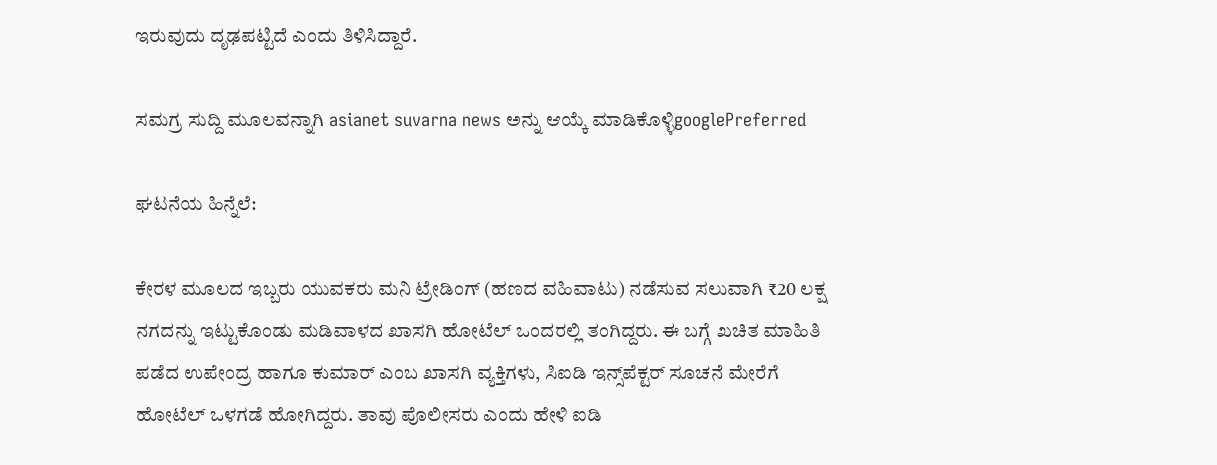ಇರುವುದು ದೃಢಪಟ್ಟಿದೆ ಎಂದು ತಿಳಿಸಿದ್ದಾರೆ.

ಸಮಗ್ರ ಸುದ್ದಿ ಮೂಲವನ್ನಾಗಿ asianet suvarna news ಅನ್ನು ಆಯ್ಕೆ ಮಾಡಿಕೊಳ್ಳಿgooglePreferred

ಘಟನೆಯ ಹಿನ್ನೆಲೆ:

ಕೇರಳ ಮೂಲದ ಇಬ್ಬರು ಯುವಕರು ಮನಿ ಟ್ರೇಡಿಂಗ್ (ಹಣದ ವಹಿವಾಟು) ನಡೆಸುವ ಸಲುವಾಗಿ ₹20 ಲಕ್ಷ ನಗದನ್ನು ಇಟ್ಟುಕೊಂಡು ಮಡಿವಾಳದ ಖಾಸಗಿ ಹೋಟೆಲ್ ಒಂದರಲ್ಲಿ ತಂಗಿದ್ದರು. ಈ ಬಗ್ಗೆ ಖಚಿತ ಮಾಹಿತಿ ಪಡೆದ ಉಪೇಂದ್ರ ಹಾಗೂ ಕುಮಾರ್ ಎಂಬ ಖಾಸಗಿ ವ್ಯಕ್ತಿಗಳು, ಸಿಐಡಿ ಇನ್ಸ್‌ಪೆಕ್ಟರ್ ಸೂಚನೆ ಮೇರೆಗೆ ಹೋಟೆಲ್‌ ಒಳಗಡೆ ಹೋಗಿದ್ದರು. ತಾವು ಪೊಲೀಸರು ಎಂದು ಹೇಳಿ ಐಡಿ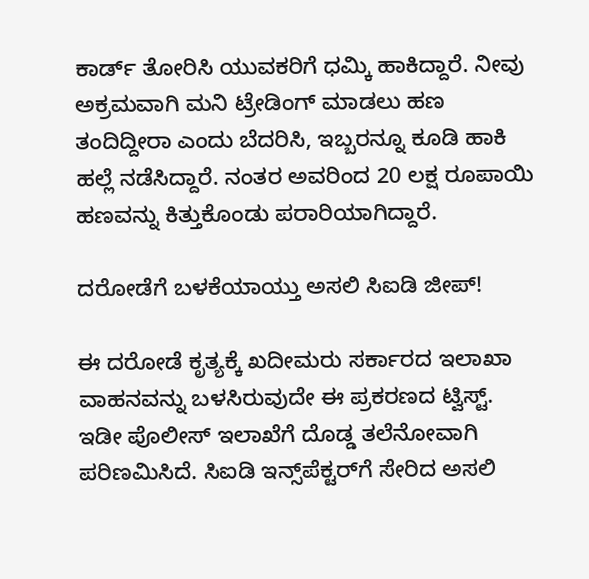ಕಾರ್ಡ್ ತೋರಿಸಿ ಯುವಕರಿಗೆ ಧಮ್ಕಿ ಹಾಕಿದ್ದಾರೆ. ನೀವು ಅಕ್ರಮವಾಗಿ ಮನಿ ಟ್ರೇಡಿಂಗ್ ಮಾಡಲು ಹಣ ತಂದಿದ್ದೀರಾ ಎಂದು ಬೆದರಿಸಿ, ಇಬ್ಬರನ್ನೂ ಕೂಡಿ ಹಾಕಿ ಹಲ್ಲೆ ನಡೆಸಿದ್ದಾರೆ. ನಂತರ ಅವರಿಂದ 20 ಲಕ್ಷ ರೂಪಾಯಿ ಹಣವನ್ನು ಕಿತ್ತುಕೊಂಡು ಪರಾರಿಯಾಗಿದ್ದಾರೆ.

ದರೋಡೆಗೆ ಬಳಕೆಯಾಯ್ತು ಅಸಲಿ ಸಿಐಡಿ ಜೀಪ್!

ಈ ದರೋಡೆ ಕೃತ್ಯಕ್ಕೆ ಖದೀಮರು ಸರ್ಕಾರದ ಇಲಾಖಾ ವಾಹನವನ್ನು ಬಳಸಿರುವುದೇ ಈ ಪ್ರಕರಣದ ಟ್ವಿಸ್ಟ್. ಇಡೀ ಪೊಲೀಸ್ ಇಲಾಖೆಗೆ ದೊಡ್ಡ ತಲೆನೋವಾಗಿ ಪರಿಣಮಿಸಿದೆ. ಸಿಐಡಿ ಇನ್ಸ್‌ಪೆಕ್ಟರ್‌ಗೆ ಸೇರಿದ ಅಸಲಿ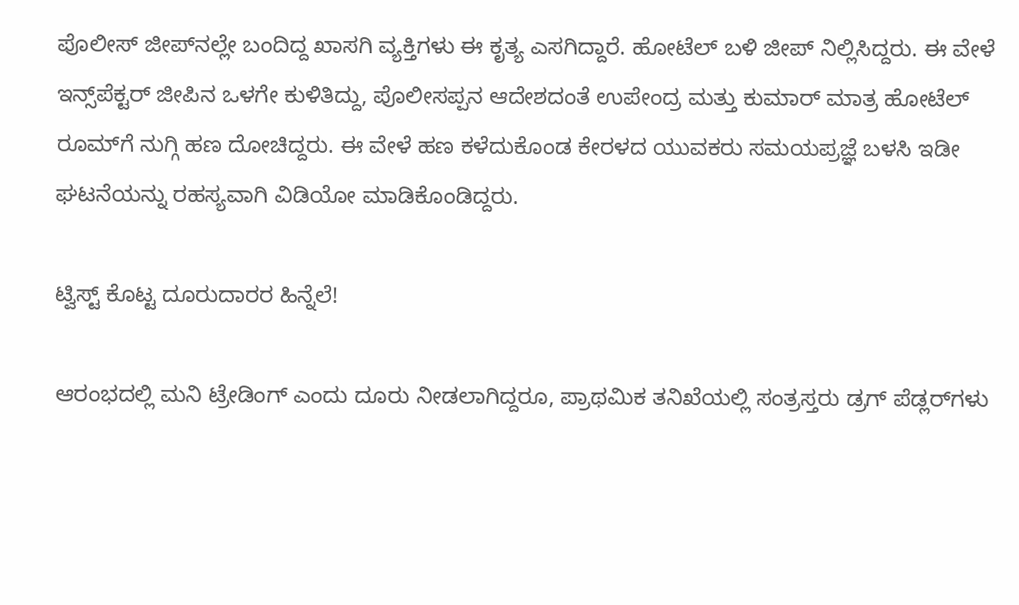ಪೊಲೀಸ್ ಜೀಪ್‌ನಲ್ಲೇ ಬಂದಿದ್ದ ಖಾಸಗಿ ವ್ಯಕ್ತಿಗಳು ಈ ಕೃತ್ಯ ಎಸಗಿದ್ದಾರೆ. ಹೋಟೆಲ್ ಬಳಿ ಜೀಪ್ ನಿಲ್ಲಿಸಿದ್ದರು. ಈ ವೇಳೆ ಇನ್ಸ್‌ಪೆಕ್ಟರ್ ಜೀಪಿನ ಒಳಗೇ ಕುಳಿತಿದ್ದು, ಪೊಲೀಸಪ್ಪನ ಆದೇಶದಂತೆ ಉಪೇಂದ್ರ ಮತ್ತು ಕುಮಾರ್ ಮಾತ್ರ ಹೋಟೆಲ್ ರೂಮ್‌ಗೆ ನುಗ್ಗಿ ಹಣ ದೋಚಿದ್ದರು. ಈ ವೇಳೆ ಹಣ ಕಳೆದುಕೊಂಡ ಕೇರಳದ ಯುವಕರು ಸಮಯಪ್ರಜ್ಞೆ ಬಳಸಿ ಇಡೀ ಘಟನೆಯನ್ನು ರಹಸ್ಯವಾಗಿ ವಿಡಿಯೋ ಮಾಡಿಕೊಂಡಿದ್ದರು.

ಟ್ವಿಸ್ಟ್ ಕೊಟ್ಟ ದೂರುದಾರರ ಹಿನ್ನೆಲೆ!

ಆರಂಭದಲ್ಲಿ ಮನಿ ಟ್ರೇಡಿಂಗ್ ಎಂದು ದೂರು ನೀಡಲಾಗಿದ್ದರೂ, ಪ್ರಾಥಮಿಕ ತನಿಖೆಯಲ್ಲಿ ಸಂತ್ರಸ್ತರು ಡ್ರಗ್ ಪೆಡ್ಲರ್‌ಗಳು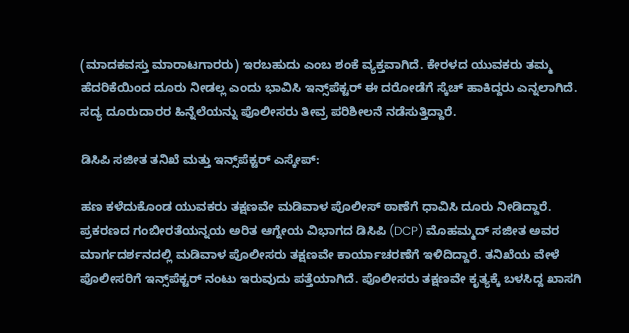(ಮಾದಕವಸ್ತು ಮಾರಾಟಗಾರರು) ಇರಬಹುದು ಎಂಬ ಶಂಕೆ ವ್ಯಕ್ತವಾಗಿದೆ. ಕೇರಳದ ಯುವಕರು ತಮ್ಮ ಹೆದರಿಕೆಯಿಂದ ದೂರು ನೀಡಲ್ಲ ಎಂದು ಭಾವಿಸಿ ಇನ್ಸ್‌ಪೆಕ್ಟರ್ ಈ ದರೋಡೆಗೆ ಸ್ಕೆಚ್ ಹಾಕಿದ್ದರು ಎನ್ನಲಾಗಿದೆ. ಸದ್ಯ ದೂರುದಾರರ ಹಿನ್ನೆಲೆಯನ್ನು ಪೊಲೀಸರು ತೀವ್ರ ಪರಿಶೀಲನೆ ನಡೆಸುತ್ತಿದ್ದಾರೆ.

ಡಿಸಿಪಿ ಸಜೀತ ತನಿಖೆ ಮತ್ತು ಇನ್ಸ್‌ಪೆಕ್ಟರ್ ಎಸ್ಕೇಪ್:

ಹಣ ಕಳೆದುಕೊಂಡ ಯುವಕರು ತಕ್ಷಣವೇ ಮಡಿವಾಳ ಪೊಲೀಸ್ ಠಾಣೆಗೆ ಧಾವಿಸಿ ದೂರು ನೀಡಿದ್ದಾರೆ. ಪ್ರಕರಣದ ಗಂಬೀರತೆಯನ್ನಯ ಅರಿತ ಆಗ್ನೇಯ ವಿಭಾಗದ ಡಿಸಿಪಿ (DCP) ಮೊಹಮ್ಮದ್ ಸಜೀತ ಅವರ ಮಾರ್ಗದರ್ಶನದಲ್ಲಿ ಮಡಿವಾಳ ಪೊಲೀಸರು ತಕ್ಷಣವೇ ಕಾರ್ಯಾಚರಣೆಗೆ ಇಳಿದಿದ್ದಾರೆ. ತನಿಖೆಯ ವೇಳೆ ಪೊಲೀಸರಿಗೆ ಇನ್ಸ್‌ಪೆಕ್ಟರ್ ನಂಟು ಇರುವುದು ಪತ್ತೆಯಾಗಿದೆ. ಪೊಲೀಸರು ತಕ್ಷಣವೇ ಕೃತ್ಯಕ್ಕೆ ಬಳಸಿದ್ದ ಖಾಸಗಿ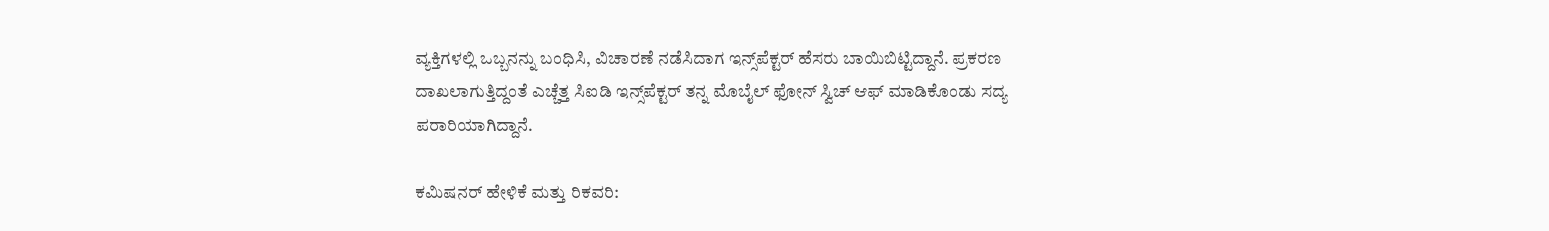ವ್ಯಕ್ತಿಗಳಲ್ಲಿ ಒಬ್ಬನನ್ನು ಬಂಧಿಸಿ, ವಿಚಾರಣೆ ನಡೆಸಿದಾಗ ಇನ್ಸ್‌ಪೆಕ್ಟರ್ ಹೆಸರು ಬಾಯಿಬಿಟ್ಟಿದ್ದಾನೆ. ಪ್ರಕರಣ ದಾಖಲಾಗುತ್ತಿದ್ದಂತೆ ಎಚ್ಚೆತ್ತ ಸಿಐಡಿ ಇನ್ಸ್‌ಪೆಕ್ಟರ್ ತನ್ನ ಮೊಬೈಲ್ ಫೋನ್ ಸ್ವಿಚ್ ಆಫ್ ಮಾಡಿಕೊಂಡು ಸದ್ಯ ಪರಾರಿಯಾಗಿದ್ದಾನೆ.

ಕಮಿಷನರ್ ಹೇಳಿಕೆ ಮತ್ತು ರಿಕವರಿ: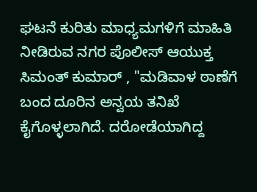ಘಟನೆ ಕುರಿತು ಮಾಧ್ಯಮಗಳಿಗೆ ಮಾಹಿತಿ ನೀಡಿರುವ ನಗರ ಪೊಲೀಸ್ ಆಯುಕ್ತ ಸಿಮಂತ್ ಕುಮಾರ್ , "ಮಡಿವಾಳ ಠಾಣೆಗೆ ಬಂದ ದೂರಿನ ಅನ್ವಯ ತನಿಖೆ ಕೈಗೊಳ್ಳಲಾಗಿದೆ. ದರೋಡೆಯಾಗಿದ್ದ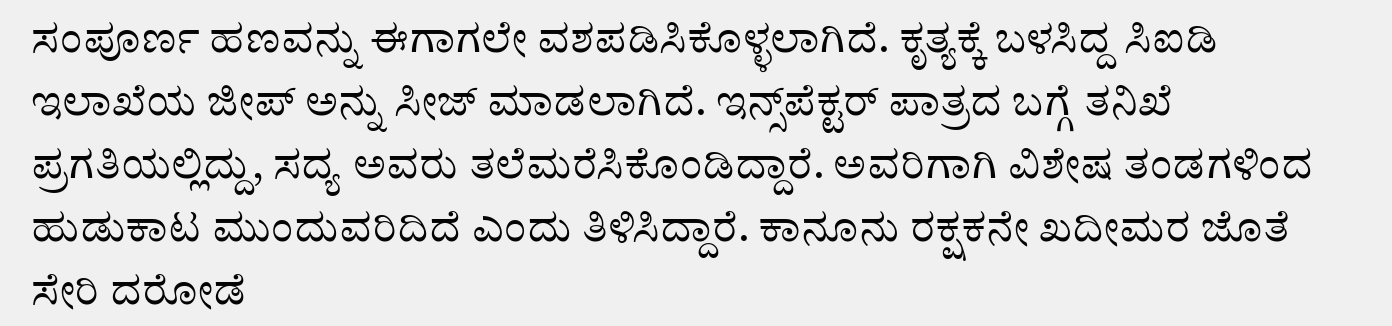ಸಂಪೂರ್ಣ ಹಣವನ್ನು ಈಗಾಗಲೇ ವಶಪಡಿಸಿಕೊಳ್ಳಲಾಗಿದೆ. ಕೃತ್ಯಕ್ಕೆ ಬಳಸಿದ್ದ ಸಿಐಡಿ ಇಲಾಖೆಯ ಜೀಪ್ ಅನ್ನು ಸೀಜ್ ಮಾಡಲಾಗಿದೆ. ಇನ್ಸ್‌ಪೆಕ್ಟರ್ ಪಾತ್ರದ ಬಗ್ಗೆ ತನಿಖೆ ಪ್ರಗತಿಯಲ್ಲಿದ್ದು, ಸದ್ಯ ಅವರು ತಲೆಮರೆಸಿಕೊಂಡಿದ್ದಾರೆ. ಅವರಿಗಾಗಿ ವಿಶೇಷ ತಂಡಗಳಿಂದ ಹುಡುಕಾಟ ಮುಂದುವರಿದಿದೆ ಎಂದು ತಿಳಿಸಿದ್ದಾರೆ. ಕಾನೂನು ರಕ್ಷಕನೇ ಖದೀಮರ ಜೊತೆ ಸೇರಿ ದರೋಡೆ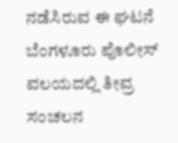ನಡೆಸಿರುವ ಈ ಘಟನೆ ಬೆಂಗಳೂರು ಪೊಲೀಸ್ ವಲಯದಲ್ಲಿ ತೀವ್ರ ಸಂಚಲನ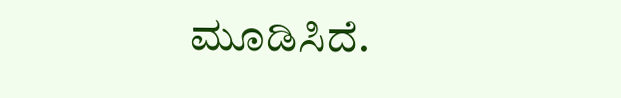ಮೂಡಿಸಿದೆ.